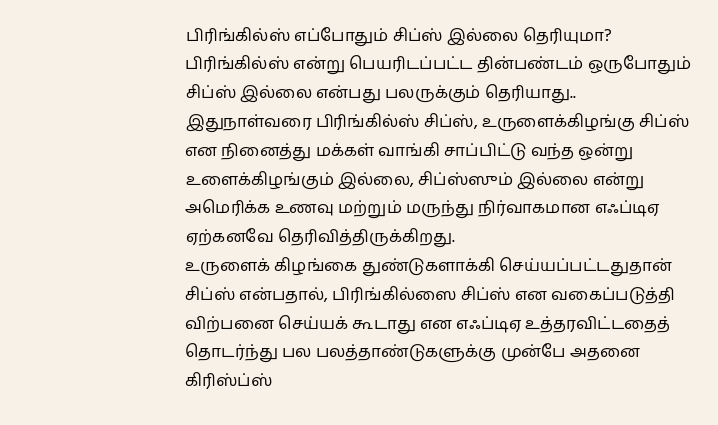பிரிங்கில்ஸ் எப்போதும் சிப்ஸ் இல்லை தெரியுமா?
பிரிங்கில்ஸ் என்று பெயரிடப்பட்ட தின்பண்டம் ஒருபோதும் சிப்ஸ் இல்லை என்பது பலருக்கும் தெரியாது..
இதுநாள்வரை பிரிங்கில்ஸ் சிப்ஸ், உருளைக்கிழங்கு சிப்ஸ் என நினைத்து மக்கள் வாங்கி சாப்பிட்டு வந்த ஒன்று உளைக்கிழங்கும் இல்லை, சிப்ஸ்ஸும் இல்லை என்று அமெரிக்க உணவு மற்றும் மருந்து நிர்வாகமான எஃப்டிஏ ஏற்கனவே தெரிவித்திருக்கிறது.
உருளைக் கிழங்கை துண்டுகளாக்கி செய்யப்பட்டதுதான் சிப்ஸ் என்பதால், பிரிங்கில்ஸை சிப்ஸ் என வகைப்படுத்தி விற்பனை செய்யக் கூடாது என எஃப்டிஏ உத்தரவிட்டதைத் தொடர்ந்து பல பலத்தாண்டுகளுக்கு முன்பே அதனை கிரிஸ்ப்ஸ்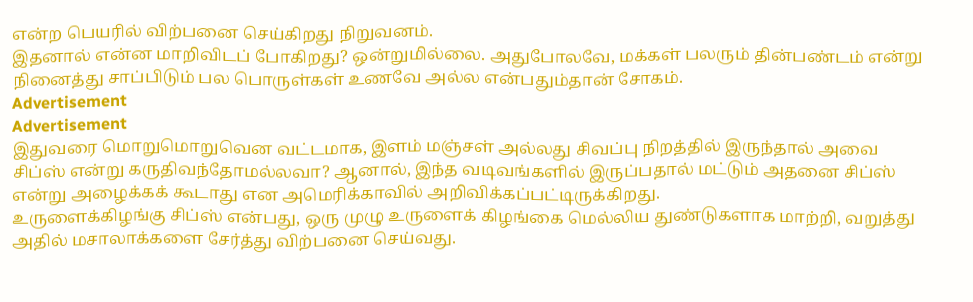என்ற பெயரில் விற்பனை செய்கிறது நிறுவனம்.
இதனால் என்ன மாறிவிடப் போகிறது? ஒன்றுமில்லை. அதுபோலவே, மக்கள் பலரும் தின்பண்டம் என்று நினைத்து சாப்பிடும் பல பொருள்கள் உணவே அல்ல என்பதும்தான் சோகம்.
Advertisement
Advertisement
இதுவரை மொறுமொறுவென வட்டமாக, இளம் மஞ்சள் அல்லது சிவப்பு நிறத்தில் இருந்தால் அவை சிப்ஸ் என்று கருதிவந்தோமல்லவா? ஆனால், இந்த வடிவங்களில் இருப்பதால் மட்டும் அதனை சிப்ஸ் என்று அழைக்கக் கூடாது என அமெரிக்காவில் அறிவிக்கப்பட்டிருக்கிறது.
உருளைக்கிழங்கு சிப்ஸ் என்பது, ஒரு முழு உருளைக் கிழங்கை மெல்லிய துண்டுகளாக மாற்றி, வறுத்து அதில் மசாலாக்களை சேர்த்து விற்பனை செய்வது.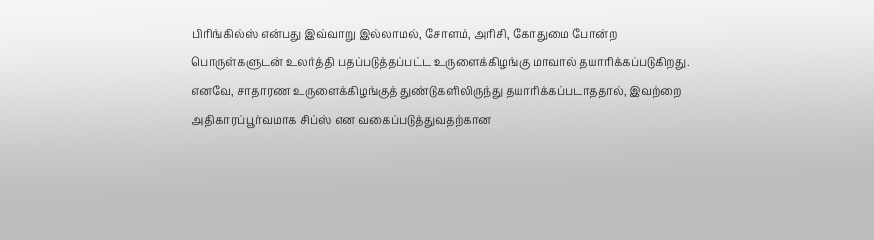பிரிங்கில்ஸ் என்பது இவ்வாறு இல்லாமல், சோளம், அரிசி, கோதுமை போன்ற பொருள்களுடன் உலர்த்தி பதப்படுத்தப்பட்ட உருளைக்கிழங்கு மாவால் தயாரிக்கப்படுகிறது.
எனவே, சாதாரண உருளைக்கிழங்குத் துண்டுகளிலிருந்து தயாரிக்கப்படாததால், இவற்றை அதிகாரப்பூர்வமாக சிப்ஸ் என வகைப்படுத்துவதற்கான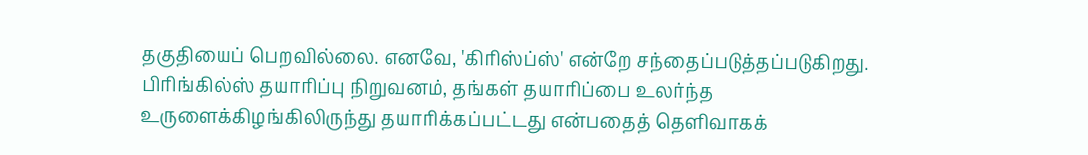தகுதியைப் பெறவில்லை. எனவே, 'கிரிஸ்ப்ஸ்' என்றே சந்தைப்படுத்தப்படுகிறது.
பிரிங்கில்ஸ் தயாரிப்பு நிறுவனம், தங்கள் தயாரிப்பை உலர்ந்த உருளைக்கிழங்கிலிருந்து தயாரிக்கப்பட்டது என்பதைத் தெளிவாகக்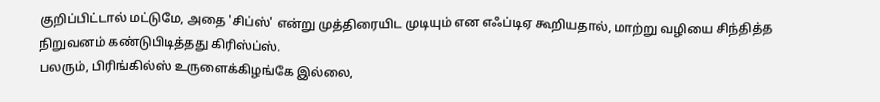குறிப்பிட்டால் மட்டுமே, அதை 'சிப்ஸ்' என்று முத்திரையிட முடியும் என எஃப்டிஏ கூறியதால், மாற்று வழியை சிந்தித்த நிறுவனம் கண்டுபிடித்தது கிரிஸ்ப்ஸ்.
பலரும், பிரிங்கில்ஸ் உருளைக்கிழங்கே இல்லை,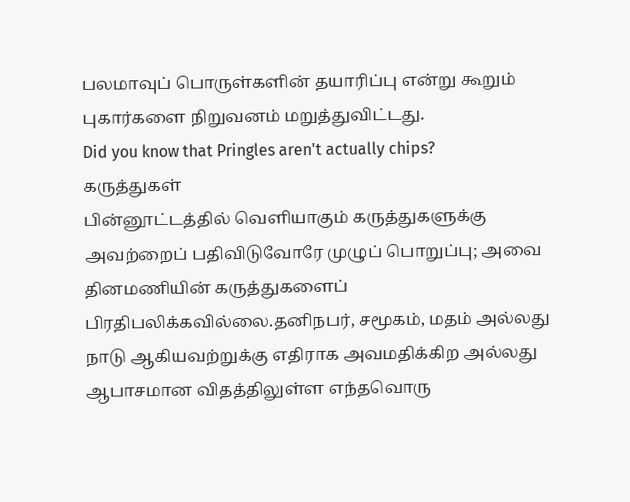பலமாவுப் பொருள்களின் தயாரிப்பு என்று கூறும் புகார்களை நிறுவனம் மறுத்துவிட்டது.
Did you know that Pringles aren't actually chips?
கருத்துகள்
பின்னூட்டத்தில் வெளியாகும் கருத்துகளுக்கு அவற்றைப் பதிவிடுவோரே முழுப் பொறுப்பு; அவை தினமணியின் கருத்துகளைப் பிரதிபலிக்கவில்லை.தனிநபர், சமூகம், மதம் அல்லது நாடு ஆகியவற்றுக்கு எதிராக அவமதிக்கிற அல்லது ஆபாசமான விதத்திலுள்ள எந்தவொரு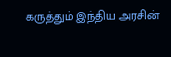கருத்தும் இந்திய அரசின்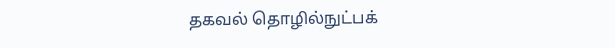தகவல் தொழில்நுட்பக்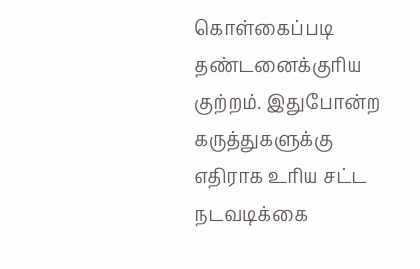கொள்கைப்படி தண்டனைக்குரிய குற்றம். இதுபோன்ற கருத்துகளுக்கு எதிராக உரிய சட்ட நடவடிக்கை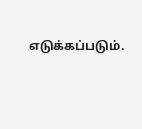எடுக்கப்படும்.